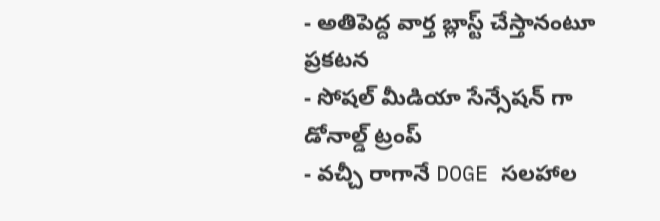- అతిపెద్ద వార్త బ్లాస్ట్ చేస్తానంటూ ప్రకటన
- సోషల్ మీడియా సేన్సేషన్ గా డోనాల్డ్ ట్రంప్
- వచ్చీ రాగానే DOGE సలహాల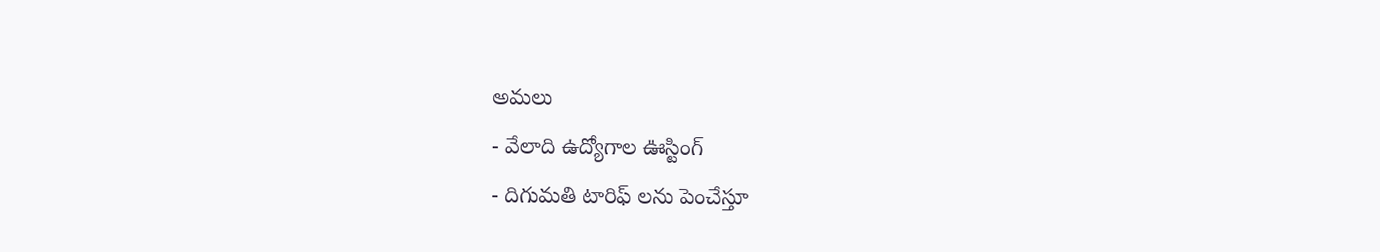అమలు
- వేలాది ఉద్యోగాల ఊస్టింగ్
- దిగుమతి టారిఫ్ లను పెంచేస్తూ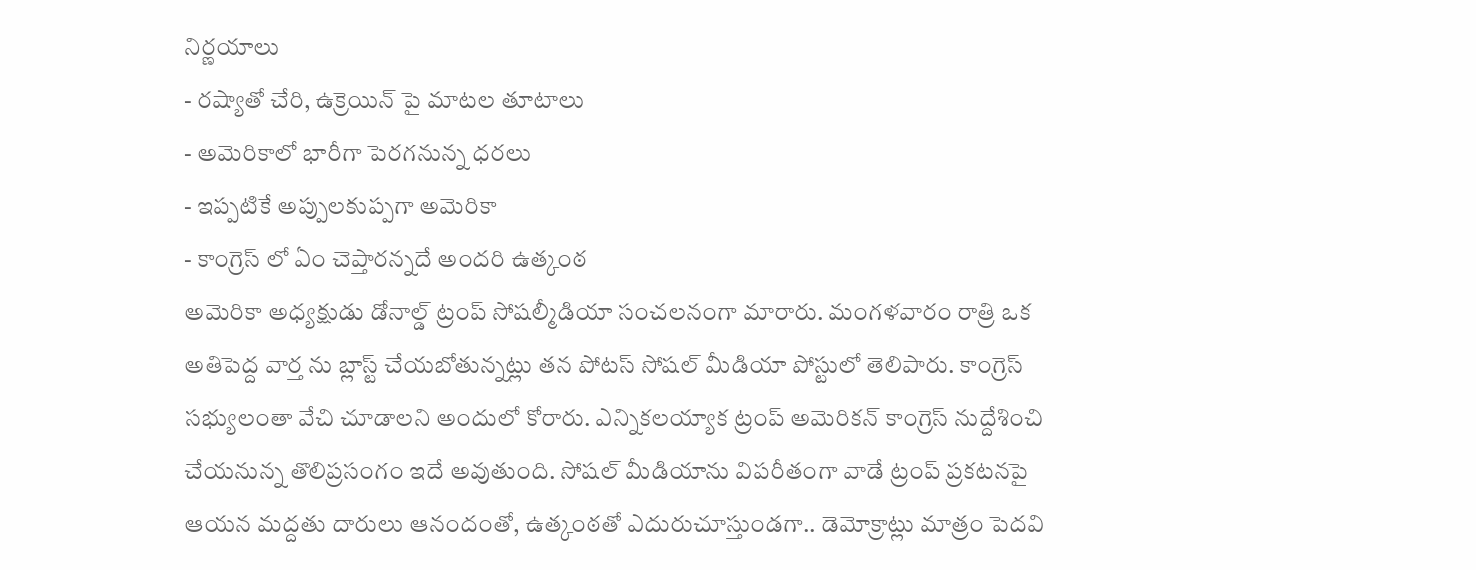నిర్ణయాలు
- రష్యాతో చేరి, ఉక్రెయిన్ పై మాటల తూటాలు
- అమెరికాలో భారీగా పెరగనున్న ధరలు
- ఇప్పటికే అప్పులకుప్పగా అమెరికా
- కాంగ్రెస్ లో ఏం చెప్తారన్నదే అందరి ఉత్కంఠ
అమెరికా అధ్యక్షుడు డోనాల్డ్ ట్రంప్ సోషల్మీడియా సంచలనంగా మారారు. మంగళవారం రాత్రి ఒక అతిపెద్ద వార్త ను బ్లాస్ట్ చేయబోతున్నట్లు తన పోటస్ సోషల్ మీడియా పోస్టులో తెలిపారు. కాంగ్రెస్ సభ్యులంతా వేచి చూడాలని అందులో కోరారు. ఎన్నికలయ్యాక ట్రంప్ అమెరికన్ కాంగ్రెస్ నుద్దేశించి చేయనున్న తొలిప్రసంగం ఇదే అవుతుంది. సోషల్ మీడియాను విపరీతంగా వాడే ట్రంప్ ప్రకటనపై ఆయన మద్దతు దారులు ఆనందంతో, ఉత్కంఠతో ఎదురుచూస్తుండగా.. డెమోక్రాట్లు మాత్రం పెదవి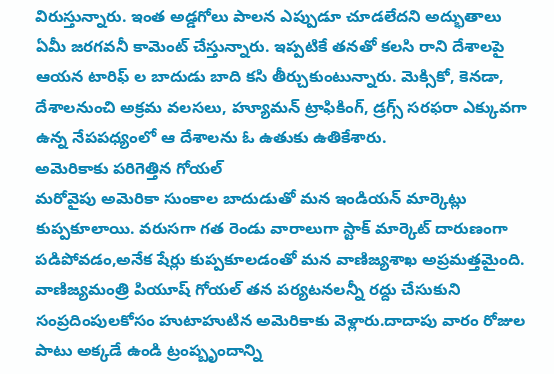విరుస్తున్నారు. ఇంత అడ్డగోలు పాలన ఎప్పుడూ చూడలేదని అద్భుతాలు ఏమీ జరగవనీ కామెంట్ చేస్తున్నారు. ఇప్పటికే తనతో కలసి రాని దేశాలపై ఆయన టారిఫ్ ల బాదుడు బాది కసి తీర్చుకుంటున్నారు. మెక్సికో, కెనడా, దేశాలనుంచి అక్రమ వలసలు, హ్యూమన్ ట్రాఫికింగ్, డ్రగ్స్ సరఫరా ఎక్కువగా ఉన్న నేపపధ్యంలో ఆ దేశాలను ఓ ఉతుకు ఉతికేశారు.
అమెరికాకు పరిగెత్తిన గోయల్
మరోవైపు అమెరికా సుంకాల బాదుడుతో మన ఇండియన్ మార్కెట్లు కుప్పకూలాయి. వరుసగా గత రెండు వారాలుగా స్టాక్ మార్కెట్ దారుణంగా పడిపోవడం,అనేక షేర్లు కుప్పకూలడంతో మన వాణిజ్యశాఖ అప్రమత్తమైంది. వాణిజ్యమంత్రి పియూష్ గోయల్ తన పర్యటనలన్నీ రద్దు చేసుకుని సంప్రదింపులకోసం హుటాహుటిన అమెరికాకు వెళ్లారు.దాదాపు వారం రోజుల పాటు అక్కడే ఉండి ట్రంప్బృందాన్ని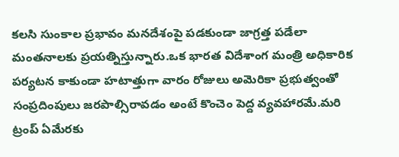కలసి సుంకాల ప్రభావం మనదేశంపై పడకుండా జాగ్రత్త పడేలా మంతనాలకు ప్రయత్నిస్తున్నారు.ఒక భారత విదేశాంగ మంత్రి అధికారిక పర్యటన కాకుండా హటాత్తుగా వారం రోజులు అమెరికా ప్రభుత్వంతో సంప్రదింపులు జరపాల్సిరావడం అంటే కొంచెం పెద్ద వ్యవహారమే.మరి ట్రంప్ ఏమేరకు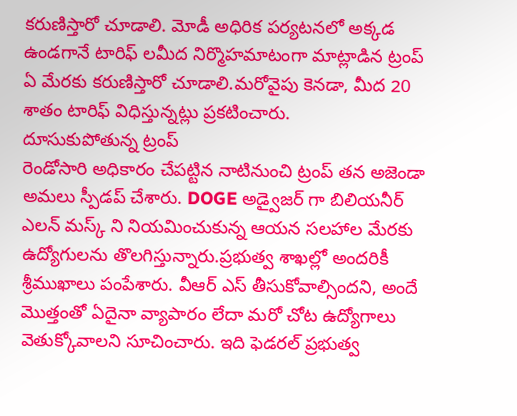కరుణిస్తారో చూడాలి. మోడీ అధిరిక పర్యటనలో అక్కడ ఉండగానే టారిఫ్ లమీద నిర్మొహమాటంగా మాట్లాడిన ట్రంప్ ఏ మేరకు కరుణిస్తారో చూడాలి.మరోవైపు కెనడా, మీద 20 శాతం టారిఫ్ విధిస్తున్నట్లు ప్రకటించారు.
దూసుకుపోతున్న ట్రంప్
రెండోసారి అధికారం చేపట్టిన నాటినుంచి ట్రంప్ తన అజెండా అమలు స్పీడప్ చేశారు. DOGE అడ్వైజర్ గా బిలియనీర్ ఎలన్ మస్క్ ని నియమించుకున్న ఆయన సలహాల మేరకు ఉద్యోగులను తొలగిస్తున్నారు.ప్రభుత్వ శాఖల్లో అందరికీ శ్రీముఖాలు పంపేశారు. వీఆర్ ఎస్ తీసుకోవాల్సిందని, అందే మొత్తంతో ఏదైనా వ్యాపారం లేదా మరో చోట ఉద్యోగాలు వెతుక్కోవాలని సూచించారు. ఇది ఫెడరల్ ప్రభుత్వ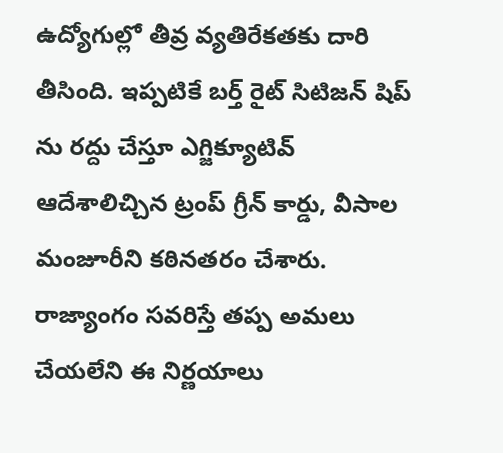ఉద్యోగుల్లో తీవ్ర వ్యతిరేకతకు దారి తీసింది. ఇప్పటికే బర్త్ రైట్ సిటిజన్ షిప్ ను రద్దు చేస్తూ ఎగ్జిక్యూటివ్ ఆదేశాలిచ్చిన ట్రంప్ గ్రీన్ కార్డు, వీసాల మంజూరీని కఠినతరం చేశారు. రాజ్యాంగం సవరిస్తే తప్ప అమలు చేయలేని ఈ నిర్ణయాలు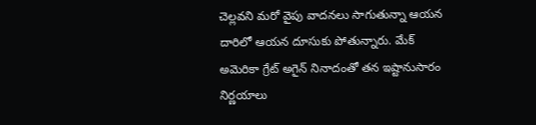చెల్లవని మరో వైపు వాదనలు సాగుతున్నా ఆయన దారిలో ఆయన దూసుకు పోతున్నారు. మేక్ అమెరికా గ్రేట్ అగైన్ నినాదంతో తన ఇష్టానుసారం నిర్ణయాలు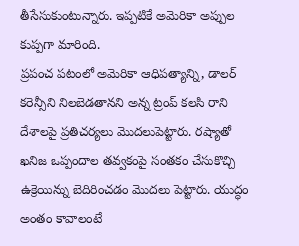తీసేసుకుంటున్నారు. ఇప్పటికే అమెరికా అప్పుల కుప్పగా మారింది.
ప్రపంచ పటంలో అమెరికా ఆధిపత్యాన్ని, డాలర్ కరెన్సీని నిలబెడతానని అన్న ట్రంప్ కలసి రాని దేశాలపై ప్రతిచర్యలు మొదలుపెట్టారు. రష్యాతో ఖనిజ ఒప్పందాల తవ్వకంపై సంతకం చేసుకొచ్చి ఉక్రెయిన్ను బెదిరించడం మొదలు పెట్టారు. యుద్ధం అంతం కావాలంటే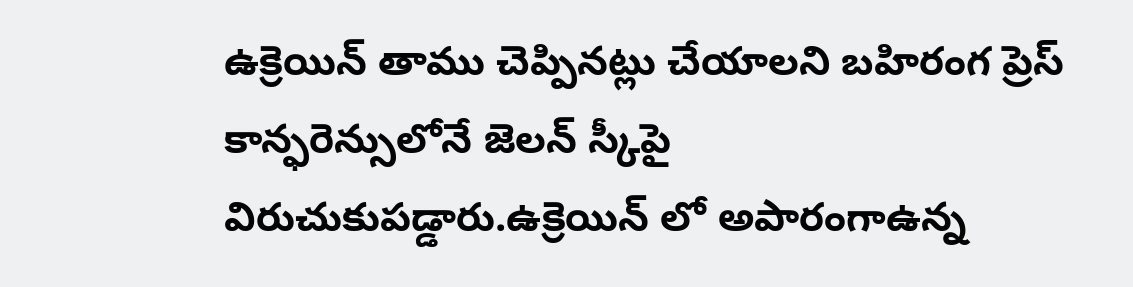ఉక్రెయిన్ తాము చెప్పినట్లు చేయాలని బహిరంగ ప్రెస్ కాన్ఫరెన్సులోనే జెలన్ స్కీపై విరుచుకుపడ్డారు.ఉక్రెయిన్ లో అపారంగాఉన్న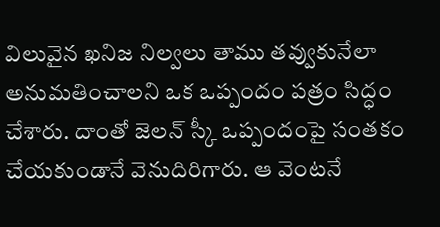విలువైన ఖనిజ నిల్వలు తాము తవ్వుకునేలా అనుమతించాలని ఒక ఒప్పందం పత్రం సిద్ధం చేశారు. దాంతో జెలన్ స్కీ ఒప్పందంపై సంతకం చేయకుండానే వెనుదిరిగారు. ఆ వెంటనే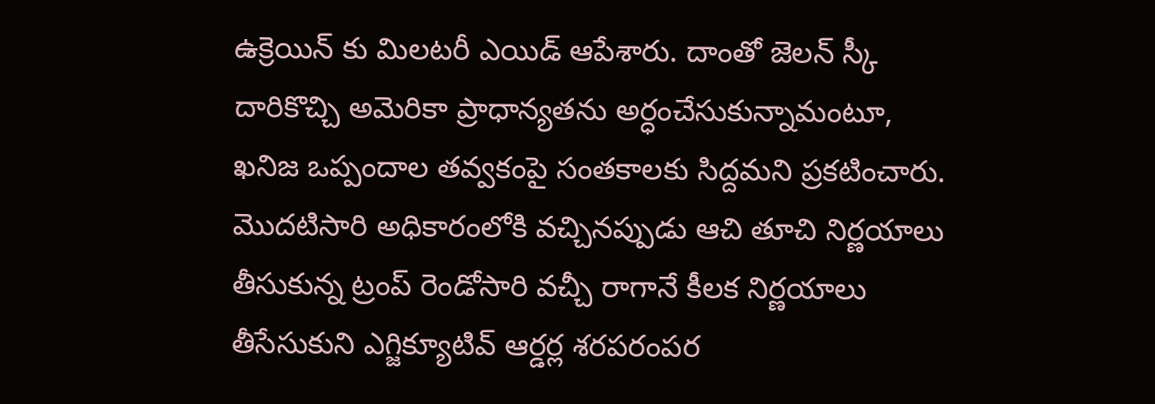ఉక్రెయిన్ కు మిలటరీ ఎయిడ్ ఆపేశారు. దాంతో జెలన్ స్కీ దారికొచ్చి అమెరికా ప్రాధాన్యతను అర్ధంచేసుకున్నామంటూ, ఖనిజ ఒప్పందాల తవ్వకంపై సంతకాలకు సిద్దమని ప్రకటించారు.
మొదటిసారి అధికారంలోకి వచ్చినప్పుడు ఆచి తూచి నిర్ణయాలు తీసుకున్న ట్రంప్ రెండోసారి వచ్చీ రాగానే కీలక నిర్ణయాలు తీసేసుకుని ఎగ్జిక్యూటివ్ ఆర్డర్ల శరపరంపర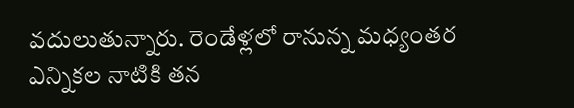వదులుతున్నారు. రెండేళ్లలో రానున్న మధ్యంతర ఎన్నికల నాటికి తన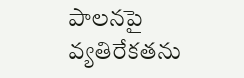పాలనపై వ్యతిరేకతను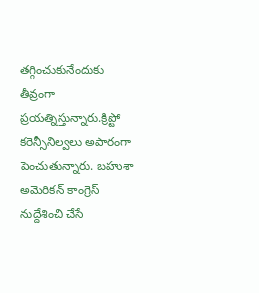తగ్గించుకునేందుకు తీవ్రంగా ప్రయత్నిస్తున్నారు.క్రిప్టో కరెన్సీనిల్వలు అపారంగా పెంచుతున్నారు. బహుశా అమెరికన్ కాంగ్రెస్ నుద్దేశించి చేసే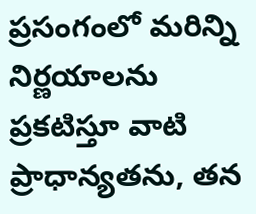ప్రసంగంలో మరిన్ని నిర్ణయాలను ప్రకటిస్తూ వాటి ప్రాధాన్యతను, తన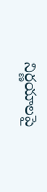నిర్ణయాలపై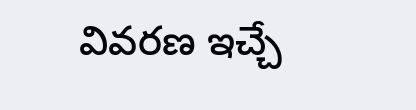వివరణ ఇచ్చే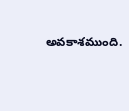అవకాశముంది.